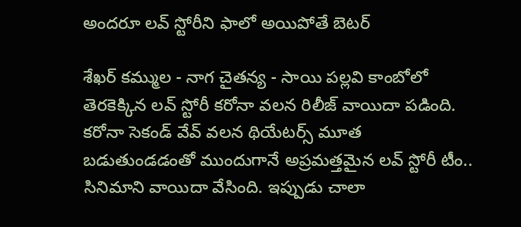అందరూ లవ్ స్టోరీని ఫాలో అయిపోతే బెటర్

శేఖర్ కమ్ముల - నాగ చైతన్య - సాయి పల్లవి కాంబోలో తెరకెక్కిన లవ్ స్టోరీ కరోనా వలన రిలీజ్ వాయిదా పడింది. కరోనా సెకండ్ వేవ్ వలన థియేటర్స్ మూత బడుతుండడంతో ముందుగానే అప్రమత్తమైన లవ్ స్టోరీ టీం.. సినిమాని వాయిదా వేసింది. ఇప్పుడు చాలా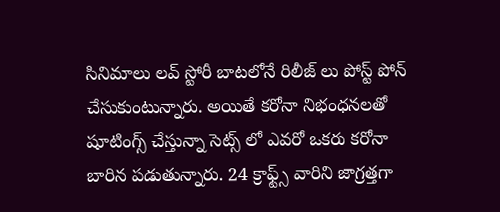సినిమాలు లవ్ స్టోరీ బాటలోనే రిలీజ్ లు పోస్ట్ పోన్ చేసుకుంటున్నారు. అయితే కరోనా నిభంధనలతో షూటింగ్స్ చేస్తున్నా సెట్స్ లో ఎవరో ఒకరు కరోనా బారిన పడుతున్నారు. 24 క్రాఫ్ట్స్ వారిని జాగ్రత్తగా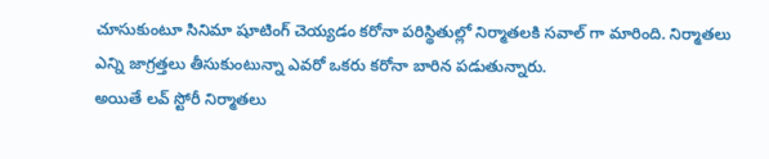చూసుకుంటూ సినిమా షూటింగ్ చెయ్యడం కరోనా పరిస్థితుల్లో నిర్మాతలకి సవాల్ గా మారింది. నిర్మాతలు ఎన్ని జాగ్రత్తలు తీసుకుంటున్నా ఎవరో ఒకరు కరోనా బారిన పడుతున్నారు.
అయితే లవ్ స్టోరీ నిర్మాతలు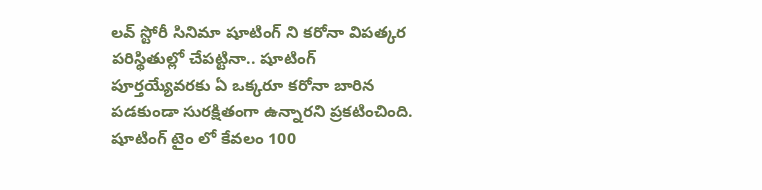లవ్ స్టోరీ సినిమా షూటింగ్ ని కరోనా విపత్కర పరిస్థితుల్లో చేపట్టినా.. షూటింగ్ పూర్తయ్యేవరకు ఏ ఒక్కరూ కరోనా బారిన పడకుండా సురక్షితంగా ఉన్నారని ప్రకటించింది. షూటింగ్ టైం లో కేవలం 100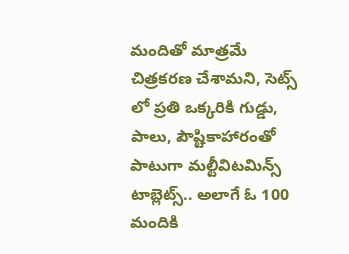మందితో మాత్రమే చిత్రకరణ చేశామని, సెట్స్ లో ప్రతి ఒక్కరికి గుడ్డు, పాలు, పౌష్టికాహారంతో పాటుగా మల్టీవిటమిన్స్ టాబ్లెట్స్.. అలాగే ఓ 100 మందికి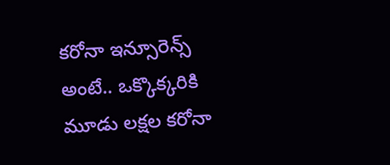కరోనా ఇన్సూరెన్స్ అంటే.. ఒక్కొక్కరికి మూడు లక్షల కరోనా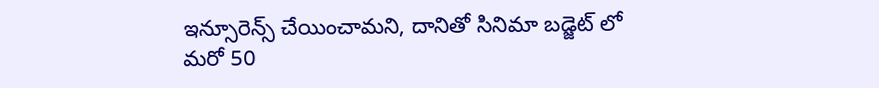ఇన్సూరెన్స్ చేయించామని, దానితో సినిమా బడ్జెట్ లో మరో 50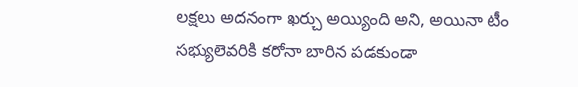లక్షలు అదనంగా ఖర్చు అయ్యింది అని, అయినా టీం సభ్యులెవరికి కరోనా బారిన పడకుండా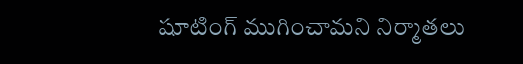షూటింగ్ ముగించామని నిర్మాతలు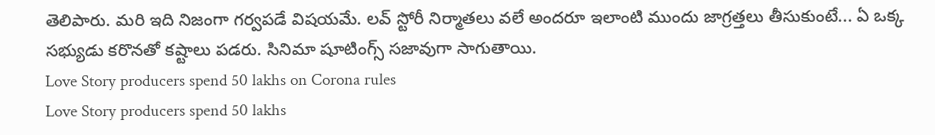తెలిపారు. మరి ఇది నిజంగా గర్వపడే విషయమే. లవ్ స్టోరీ నిర్మాతలు వలే అందరూ ఇలాంటి ముందు జాగ్రత్తలు తీసుకుంటే... ఏ ఒక్క సభ్యుడు కరొనతో కష్టాలు పడరు. సినిమా షూటింగ్స్ సజావుగా సాగుతాయి.
Love Story producers spend 50 lakhs on Corona rules
Love Story producers spend 50 lakhs